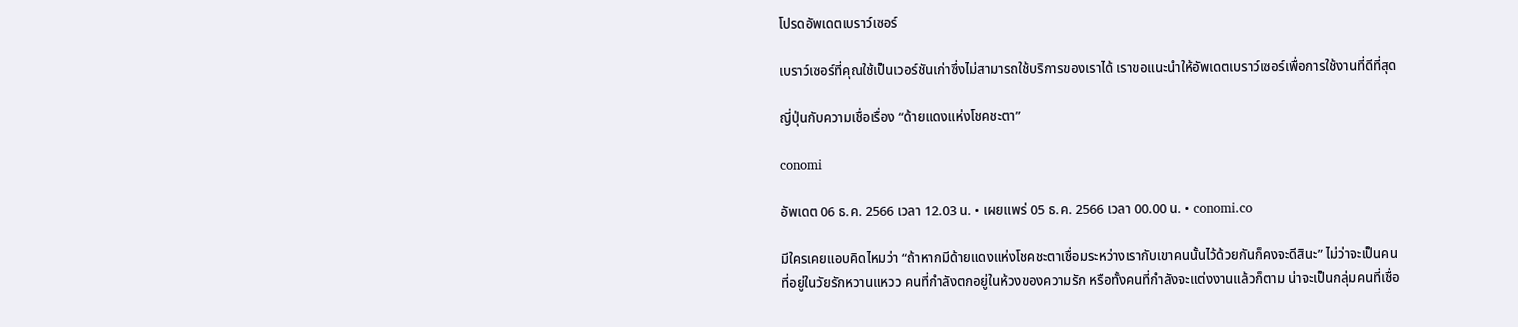โปรดอัพเดตเบราว์เซอร์

เบราว์เซอร์ที่คุณใช้เป็นเวอร์ชันเก่าซึ่งไม่สามารถใช้บริการของเราได้ เราขอแนะนำให้อัพเดตเบราว์เซอร์เพื่อการใช้งานที่ดีที่สุด

ญี่ปุ่นกับความเชื่อเรื่อง “ด้ายแดงแห่งโชคชะตา”

conomi

อัพเดต 06 ธ.ค. 2566 เวลา 12.03 น. • เผยแพร่ 05 ธ.ค. 2566 เวลา 00.00 น. • conomi.co

มีใครเคยแอบคิดไหมว่า “ถ้าหากมีด้ายแดงแห่งโชคชะตาเชื่อมระหว่างเรากับเขาคนนั้นไว้ด้วยกันก็คงจะดีสินะ” ไม่ว่าจะเป็นคนที่อยู่ในวัยรักหวานแหวว คนที่กำลังตกอยู่ในห้วงของความรัก หรือทั้งคนที่กำลังจะแต่งงานแล้วก็ตาม น่าจะเป็นกลุ่มคนที่เชื่อ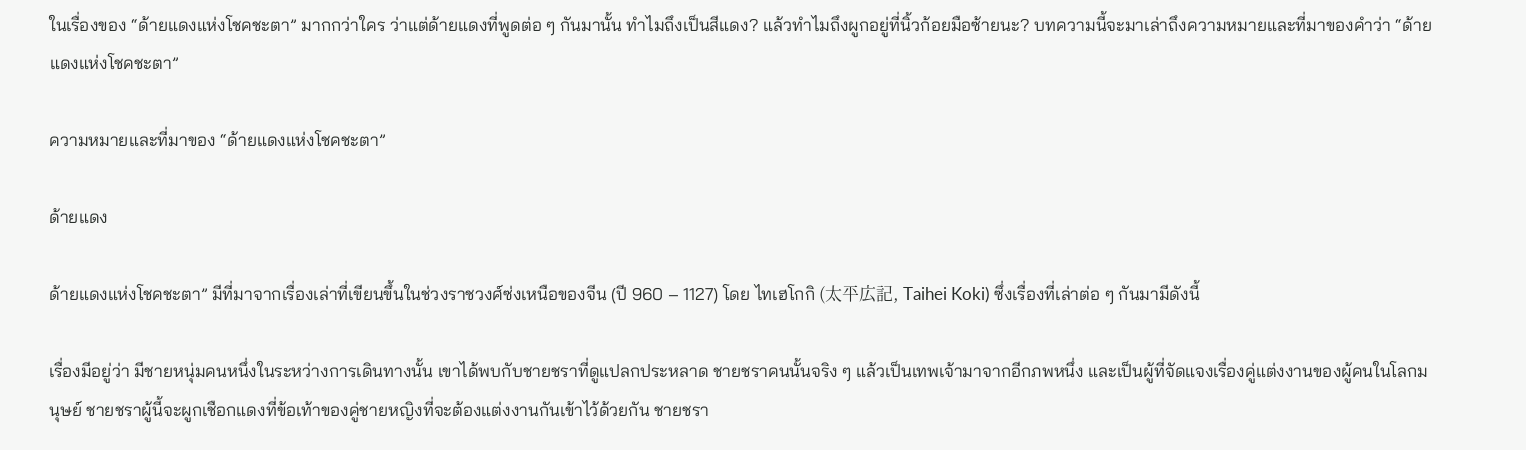ในเรื่องของ “ด้ายแดงแห่งโชคชะตา” มากกว่าใคร ว่าแต่ด้ายแดงที่พูดต่อ ๆ กันมานั้น ทำไมถึงเป็นสีแดง? แล้วทำไมถึงผูกอยู่ที่นิ้วก้อยมือซ้ายนะ? บทความนี้จะมาเล่าถึงความหมายและที่มาของคำว่า “ด้ายแดงแห่งโชคชะตา”

ความหมายและที่มาของ “ด้ายแดงแห่งโชคชะตา”

ด้ายแดง

ด้ายแดงแห่งโชคชะตา” มีที่มาจากเรื่องเล่าที่เขียนขึ้นในช่วงราชวงศ์ซ่งเหนือของจีน (ปี 960 – 1127) โดย ไทเฮโกกิ (太平広記, Taihei Koki) ซึ่งเรื่องที่เล่าต่อ ๆ กันมามีดังนี้

เรื่องมีอยู่ว่า มีชายหนุ่มคนหนึ่งในระหว่างการเดินทางนั้น เขาได้พบกับชายชราที่ดูแปลกประหลาด ชายชราคนนั้นจริง ๆ แล้วเป็นเทพเจ้ามาจากอีกภพหนึ่ง และเป็นผู้ที่จัดแจงเรื่องคู่แต่งงานของผู้คนในโลกมนุษย์ ชายชราผู้นี้จะผูกเชือกแดงที่ข้อเท้าของคู่ชายหญิงที่จะต้องแต่งงานกันเข้าไว้ด้วยกัน ชายชรา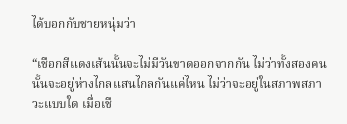ได้บอกกับชายหนุ่มว่า

“เชือกสีแดงเส้นนั้นจะไม่มีวันขาดออกจากกัน ไม่ว่าทั้งสองคนนั้นจะอยู่ห่างไกลแสนไกลกันแค่ไหน ไม่ว่าจะอยู่ในสภาพสภาวะแบบใด เมื่อเชื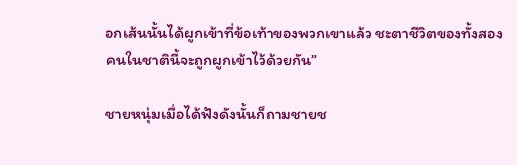อกเส้นนั้นได้ผูกเข้าที่ข้อเท้าของพวกเขาแล้ว ชะตาชีวิตของทั้งสองคนในชาตินี้จะถูกผูกเข้าไว้ด้วยกัน”

ชายหนุ่มเมื่อได้ฟังดังนั้นก็ถามชายช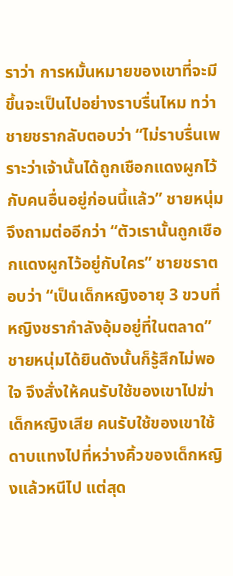ราว่า การหมั้นหมายของเขาที่จะมีขึ้นจะเป็นไปอย่างราบรื่นไหม ทว่าชายชรากลับตอบว่า “ไม่ราบรื่นเพราะว่าเจ้านั้นได้ถูกเชือกแดงผูกไว้กับคนอื่นอยู่ก่อนนี้แล้ว” ชายหนุ่มจึงถามต่ออีกว่า “ตัวเรานั้นถูกเชือกแดงผูกไว้อยู่กับใคร” ชายชราตอบว่า “เป็นเด็กหญิงอายุ 3 ขวบที่หญิงชรากำลังอุ้มอยู่ที่ในตลาด” ชายหนุ่มได้ยินดังนั้นก็รู้สึกไม่พอใจ จึงสั่งให้คนรับใช้ของเขาไปฆ่าเด็กหญิงเสีย คนรับใช้ของเขาใช้ดาบแทงไปที่หว่างคิ้วของเด็กหญิงแล้วหนีไป แต่สุด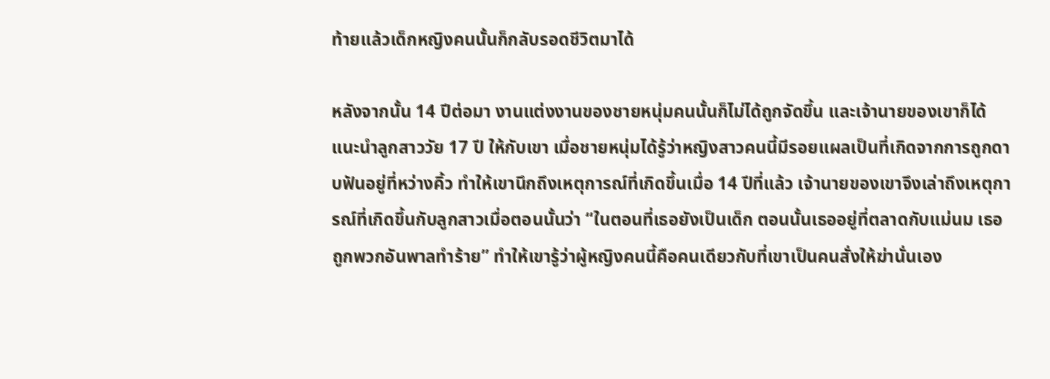ท้ายแล้วเด็กหญิงคนนั้นก็กลับรอดชีวิตมาได้

หลังจากนั้น 14 ปีต่อมา งานแต่งงานของชายหนุ่มคนนั้นก็ไม่ได้ถูกจัดขึ้น และเจ้านายของเขาก็ได้แนะนำลูกสาววัย 17 ปี ให้กับเขา เมื่อชายหนุ่มได้รู้ว่าหญิงสาวคนนี้มีรอยแผลเป็นที่เกิดจากการถูกดาบฟันอยู่ที่หว่างคิ้ว ทำให้เขานึกถึงเหตุการณ์ที่เกิดขึ้นเมื่อ 14 ปีที่แล้ว เจ้านายของเขาจึงเล่าถึงเหตุการณ์ที่เกิดขึ้นกับลูกสาวเมื่อตอนนั้นว่า “ในตอนที่เธอยังเป็นเด็ก ตอนนั้นเธออยู่ที่ตลาดกับแม่นม เธอถูกพวกอันพาลทำร้าย” ทำให้เขารู้ว่าผู้หญิงคนนี้คือคนเดียวกับที่เขาเป็นคนสั่งให้ฆ่านั่นเอง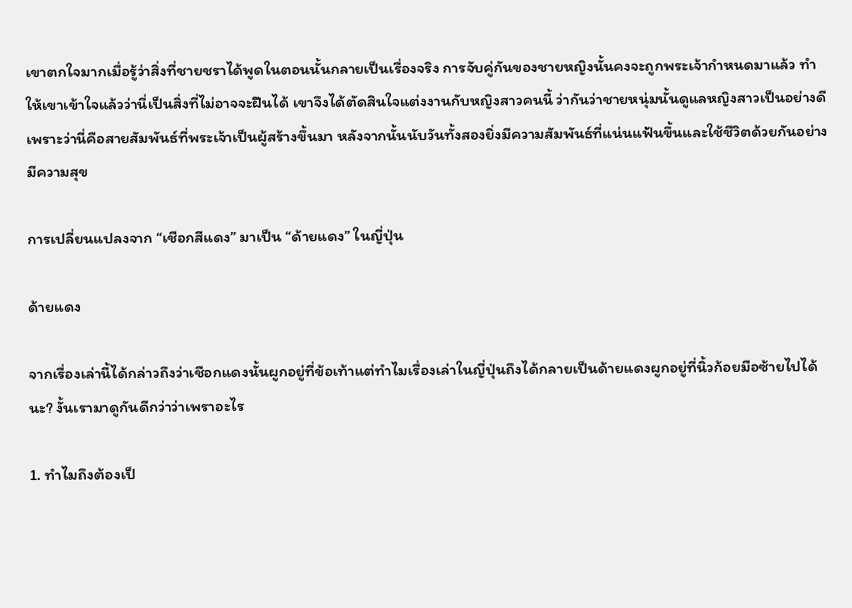เขาตกใจมากเมื่อรู้ว่าสิ่งที่ชายชราได้พูดในตอนนั้นกลายเป็นเรื่องจริง การจับคู่กันของชายหญิงนั้นคงจะถูกพระเจ้ากำหนดมาแล้ว ทำให้เขาเข้าใจแล้วว่านี่เป็นสิ่งที่ไม่อาจจะฝืนได้ เขาจึงได้ตัดสินใจแต่งงานกับหญิงสาวคนนี้ ว่ากันว่าชายหนุ่มนั้นดูแลหญิงสาวเป็นอย่างดี เพราะว่านี่คือสายสัมพันธ์ที่พระเจ้าเป็นผู้สร้างขึ้นมา หลังจากนั้นนับวันทั้งสองยิ่งมีความสัมพันธ์ที่แน่นแฟ้นขึ้นและใช้ชีวิตด้วยกันอย่างมีความสุข

การเปลี่ยนแปลงจาก “เชือกสีแดง” มาเป็น “ด้ายแดง” ในญี่ปุ่น

ด้ายแดง

จากเรื่องเล่านี้ได้กล่าวถึงว่าเชือกแดงนั้นผูกอยู่ที่ข้อเท้าแต่ทำไมเรื่องเล่าในญี่ปุ่นถึงได้กลายเป็นด้ายแดงผูกอยู่ที่นิ้วก้อยมือซ้ายไปได้นะ? งั้นเรามาดูกันดีกว่าว่าเพราอะไร

1. ทำไมถึงต้องเป็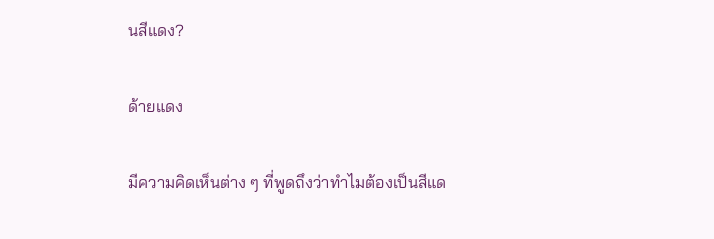นสีแดง?

ด้ายแดง

มีความคิดเห็นต่าง ๆ ที่พูดถึงว่าทำไมต้องเป็นสีแด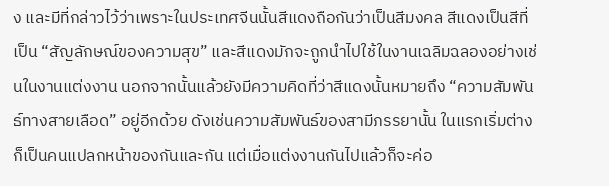ง และมีที่กล่าวไว้ว่าเพราะในประเทศจีนนั้นสีแดงถือกันว่าเป็นสีมงคล สีแดงเป็นสีที่เป็น “สัญลักษณ์ของความสุข” และสีแดงมักจะถูกนำไปใช้ในงานเฉลิมฉลองอย่างเช่นในงานแต่งงาน นอกจากนั้นแล้วยังมีความคิดที่ว่าสีแดงนั้นหมายถึง “ความสัมพันธ์ทางสายเลือด” อยู่อีกด้วย ดังเช่นความสัมพันธ์ของสามีภรรยานั้น ในแรกเริ่มต่างก็เป็นคนแปลกหน้าของกันและกัน แต่เมื่อแต่งงานกันไปแล้วก็จะค่อ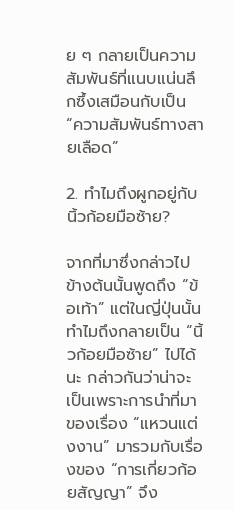ย ๆ กลายเป็นความสัมพันธ์ที่แนบแน่นลึกซึ้งเสมือนกับเป็น “ความสัมพันธ์ทางสายเลือด”

2. ทำไมถึงผูกอยู่กับนิ้วก้อยมือซ้าย?

จากที่มาซึ่งกล่าวไปข้างต้นนั้นพูดถึง “ข้อเท้า” แต่ในญี่ปุ่นนั้นทำไมถึงกลายเป็น “นิ้วก้อยมือซ้าย” ไปได้นะ กล่าวกันว่าน่าจะเป็นเพราะการนำที่มาของเรื่อง “แหวนแต่งงาน” มารวมกับเรื่องของ “การเกี่ยวก้อยสัญญา” จึง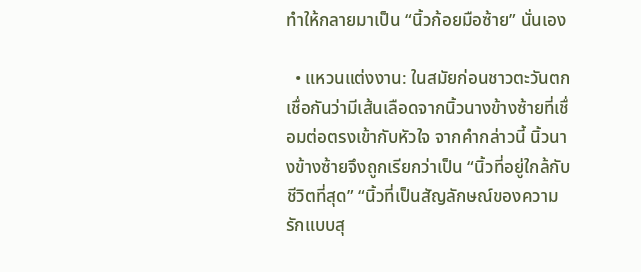ทำให้กลายมาเป็น “นิ้วก้อยมือซ้าย” นั่นเอง

  • แหวนแต่งงาน: ในสมัยก่อนชาวตะวันตกเชื่อกันว่ามีเส้นเลือดจากนิ้วนางข้างซ้ายที่เชื่อมต่อตรงเข้ากับหัวใจ จากคำกล่าวนี้ นิ้วนางข้างซ้ายจึงถูกเรียกว่าเป็น “นิ้วที่อยู่ใกล้กับชีวิตที่สุด” “นิ้วที่เป็นสัญลักษณ์ของความรักแบบสุ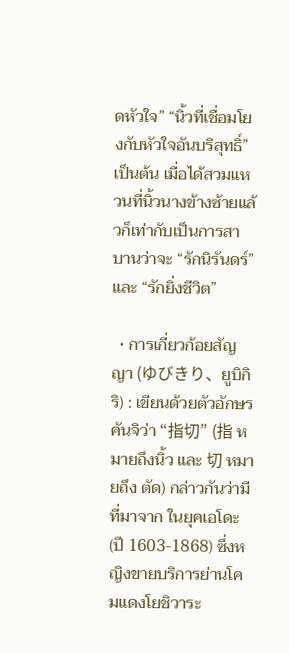ดหัวใจ” “นิ้วที่เชื่อมโยงกับหัวใจอันบริสุทธิ์” เป็นต้น เมื่อได้สวมแหวนที่นิ้วนางข้างซ้ายแล้วก็เท่ากับเป็นการสาบานว่าจะ “รักนิรันดร์” และ “รักยิ่งชีวิต”

  • การเกี่ยวก้อยสัญญา (ゆびきり、ยูบิกิริ) : เขียนด้วยตัวอักษรคันจิว่า “指切” (指 หมายถึงนิ้ว และ 切 หมายถึง ตัด) กล่าวกันว่ามีที่มาจาก ในยุคเอโดะ (ปี 1603-1868) ซึ่งหญิงขายบริการย่านโคมแดงโยชิวาระ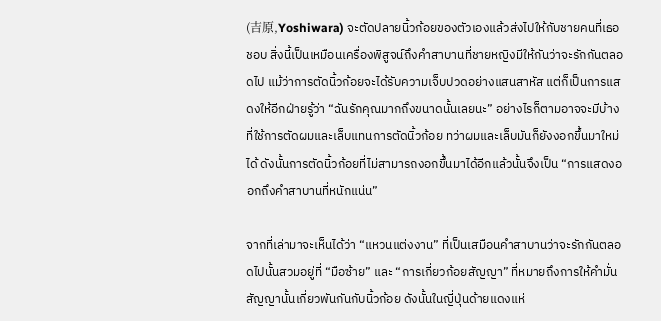(吉原,Yoshiwara) จะตัดปลายนิ้วก้อยของตัวเองแล้วส่งไปให้กับชายคนที่เธอชอบ สิ่งนี้เป็นเหมือนเครื่องพิสูจน์ถึงคำสาบานที่ชายหญิงมีให้กันว่าจะรักกันตลอดไป แม้ว่าการตัดนิ้วก้อยจะได้รับความเจ็บปวดอย่างแสนสาหัส แต่ก็เป็นการแสดงให้อีกฝ่ายรู้ว่า “ฉันรักคุณมากถึงขนาดนั้นเลยนะ” อย่างไรก็ตามอาจจะมีบ้างที่ใช้การตัดผมและเล็บแทนการตัดนิ้วก้อย ทว่าผมและเล็บมันก็ยังงอกขึ้นมาใหม่ได้ ดังนั้นการตัดนิ้วก้อยที่ไม่สามารถงอกขึ้นมาได้อีกแล้วนั้นจึงเป็น “การแสดงออกถึงคำสาบานที่หนักแน่น”

จากที่เล่ามาจะเห็นได้ว่า “แหวนแต่งงาน” ที่เป็นเสมือนคำสาบานว่าจะรักกันตลอดไปนั้นสวมอยู่ที่ “มือซ้าย” และ “การเกี่ยวก้อยสัญญา” ที่หมายถึงการให้คำมั่นสัญญานั้นเกี่ยวพันกันกับนิ้วก้อย ดังนั้นในญี่ปุ่นด้ายแดงแห่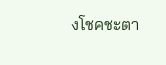งโชคชะตา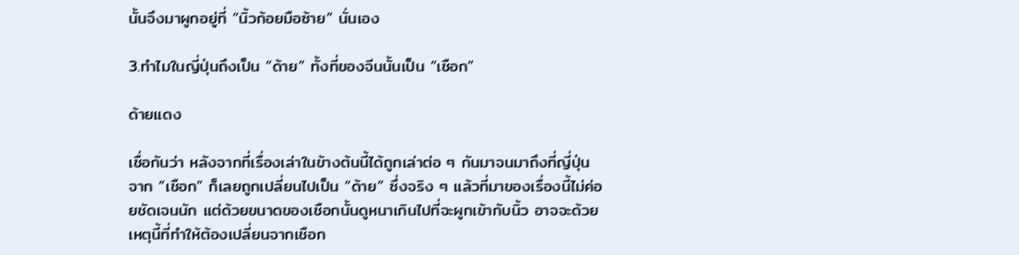นั้นจึงมาผูกอยู่ที่ “นิ้วก้อยมือซ้าย” นั่นเอง

3.ทำไมในญี่ปุ่นถึงเป็น “ด้าย” ทั้งที่ของจีนนั้นเป็น “เชือก”

ด้ายแดง

เชื่อกันว่า หลังจากที่เรื่องเล่าในข้างต้นนี้ได้ถูกเล่าต่อ ๆ กันมาจนมาถึงที่ญี่ปุ่น จาก “เชือก” ก็เลยถูกเปลี่ยนไปเป็น “ด้าย” ซึ่งจริง ๆ แล้วที่มาของเรื่องนี้ไม่ค่อยชัดเจนนัก แต่ด้วยขนาดของเชือกนั้นดูหนาเกินไปที่จะผูกเข้ากับนิ้ว อาจจะด้วยเหตุนี้ที่ทำให้ต้องเปลี่ยนจากเชือก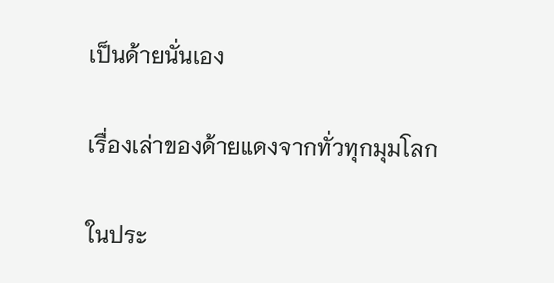เป็นด้ายนั่นเอง

เรื่องเล่าของด้ายแดงจากทั่วทุกมุมโลก

ในประ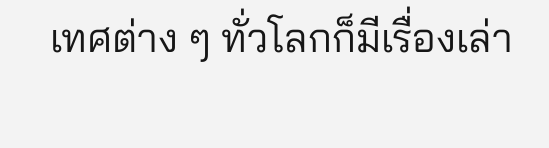เทศต่าง ๆ ทั่วโลกก็มีเรื่องเล่า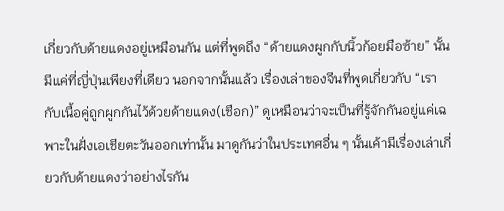เกี่ยวกับด้ายแดงอยู่เหมือนกัน แต่ที่พูดถึง “ด้ายแดงผูกกับนิ้วก้อยมือซ้าย” นั้นมีแค่ที่ญี่ปุ่นเพียงที่เดียว นอกจากนั้นแล้ว เรื่องเล่าของจีนที่พูดเกี่ยวกับ “เรากับเนื้อคู่ถูกผูกกันไว้ด้วยด้ายแดง(เชือก)” ดูเหมือนว่าจะเป็นที่รู้จักกันอยู่แค่เฉพาะในฝั่งเอเชียตะวันออกเท่านั้น มาดูกันว่าในประเทศอื่น ๆ นั้นเค้ามีเรื่องเล่าเกี่ยวกับด้ายแดงว่าอย่างไรกัน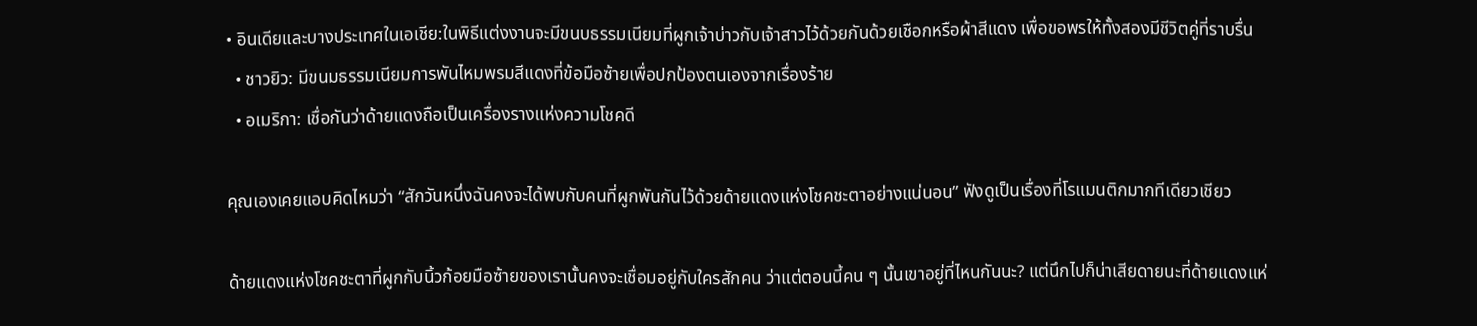• อินเดียและบางประเทศในเอเชีย:ในพิธีแต่งงานจะมีขนบธรรมเนียมที่ผูกเจ้าบ่าวกับเจ้าสาวไว้ด้วยกันด้วยเชือกหรือผ้าสีแดง เพื่อขอพรให้ทั้งสองมีชีวิตคู่ที่ราบรื่น
  • ชาวยิว: มีขนมธรรมเนียมการพันไหมพรมสีแดงที่ข้อมือซ้ายเพื่อปกป้องตนเองจากเรื่องร้าย
  • อเมริกา: เชื่อกันว่าด้ายแดงถือเป็นเครื่องรางแห่งความโชคดี

คุณเองเคยแอบคิดไหมว่า “สักวันหนึ่งฉันคงจะได้พบกับคนที่ผูกพันกันไว้ด้วยด้ายแดงแห่งโชคชะตาอย่างแน่นอน” ฟังดูเป็นเรื่องที่โรแมนติกมากทีเดียวเชียว

ด้ายแดงแห่งโชคชะตาที่ผูกกับนิ้วก้อยมือซ้ายของเรานั้นคงจะเชื่อมอยู่กับใครสักคน ว่าแต่ตอนนี้คน ๆ นั้นเขาอยู่ที่ไหนกันนะ? แต่นึกไปก็น่าเสียดายนะที่ด้ายแดงแห่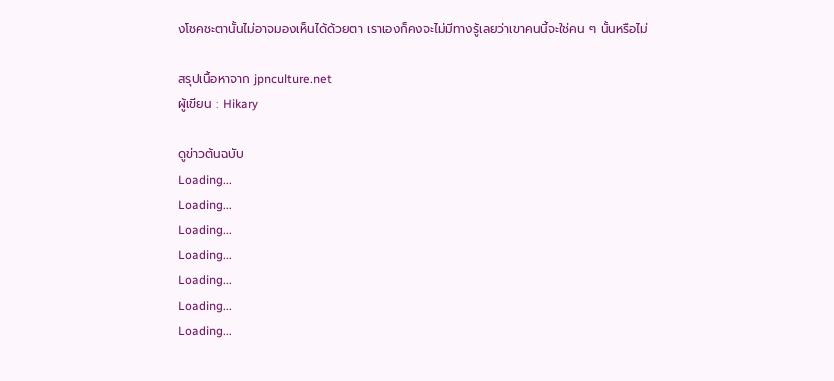งโชคชะตานั้นไม่อาจมองเห็นได้ด้วยตา เราเองก็คงจะไม่มีทางรู้เลยว่าเขาคนนี้จะใช่คน ๆ นั้นหรือไม่

สรุปเนื้อหาจาก jpnculture.net
ผู้เขียน : Hikary

ดูข่าวต้นฉบับ
Loading...
Loading...
Loading...
Loading...
Loading...
Loading...
Loading...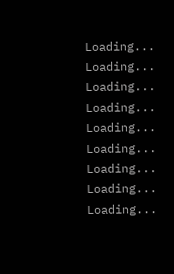Loading...
Loading...
Loading...
Loading...
Loading...
Loading...
Loading...
Loading...
Loading...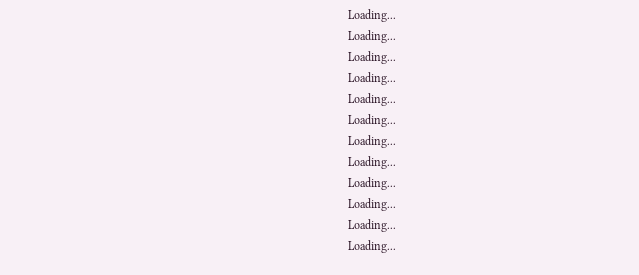Loading...
Loading...
Loading...
Loading...
Loading...
Loading...
Loading...
Loading...
Loading...
Loading...
Loading...
Loading...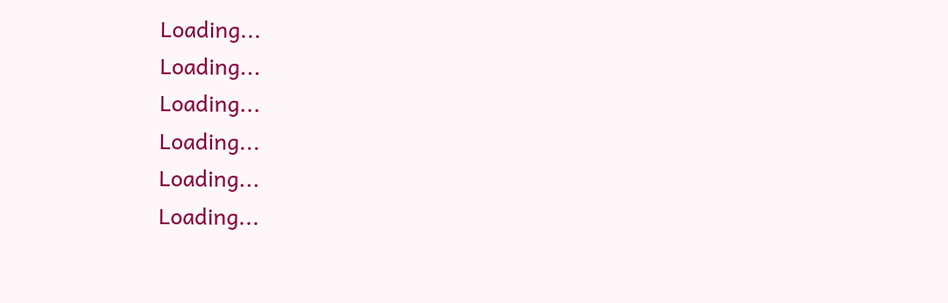Loading...
Loading...
Loading...
Loading...
Loading...
Loading...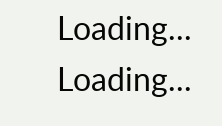Loading...
Loading...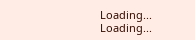Loading...
Loading...